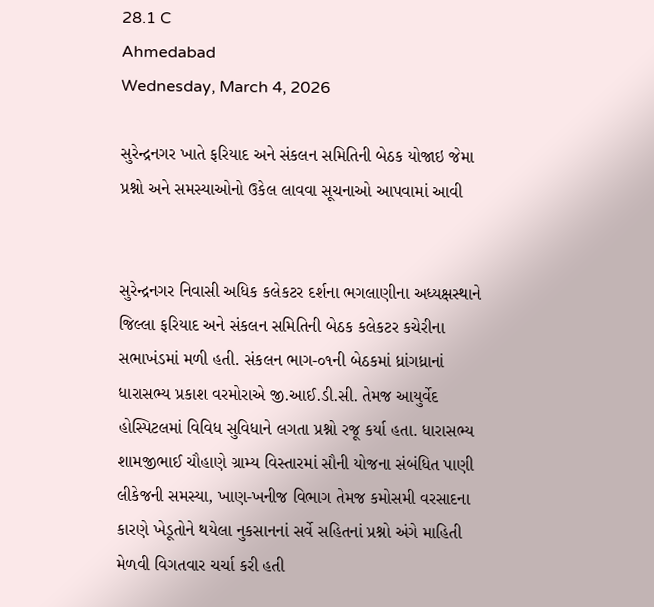28.1 C
Ahmedabad
Wednesday, March 4, 2026

સુરેન્દ્રનગર ખાતે ફરિયાદ અને સંકલન સમિતિની બેઠક યોજાઇ જેમા પ્રશ્નો અને સમસ્યાઓનો ઉકેલ લાવવા સૂચનાઓ આપવામાં આવી


સુરેન્દ્રનગર નિવાસી અધિક કલેકટર દર્શના ભગલાણીના અધ્યક્ષસ્થાને જિલ્લા ફરિયાદ અને સંકલન સમિતિની બેઠક કલેકટર કચેરીના સભાખંડમાં મળી હતી. સંકલન ભાગ-૦૧ની બેઠકમાં ધ્રાંગધ્રાનાં ધારાસભ્ય પ્રકાશ વરમોરાએ જી.આઈ.ડી.સી. તેમજ આયુર્વેદ હોસ્પિટલમાં વિવિધ સુવિધાને લગતા પ્રશ્નો રજૂ કર્યા હતા. ધારાસભ્ય શામજીભાઈ ચૌહાણે ગ્રામ્ય વિસ્તારમાં સૌની યોજના સંબંધિત પાણી લીકેજની સમસ્યા, ખાણ-ખનીજ વિભાગ તેમજ કમોસમી વરસાદના કારણે ખેડૂતોને થયેલા નુકસાનનાં સર્વે સહિતનાં પ્રશ્નો અંગે માહિતી મેળવી વિગતવાર ચર્ચા કરી હતી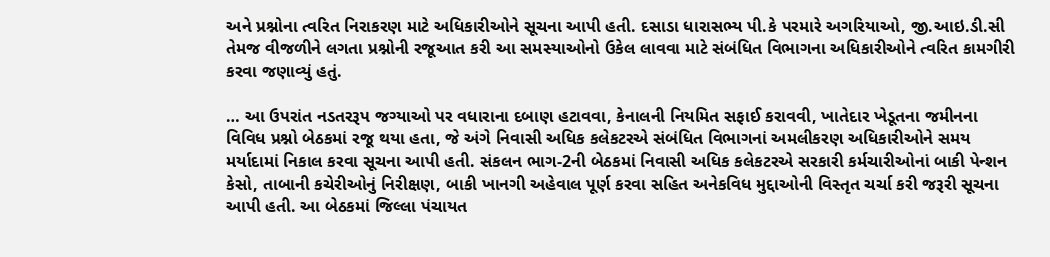અને પ્રશ્નોના ત્વરિત નિરાકરણ માટે અધિકારીઓને સૂચના આપી હતી. દસાડા ધારાસભ્ય પી.કે પરમારે અગરિયાઓ, જી.આઇ.ડી.સી તેમજ વીજળીને લગતા પ્રશ્નોની રજૂઆત કરી આ સમસ્યાઓનો ઉકેલ લાવવા માટે સંબંધિત વિભાગના અધિકારીઓને ત્વરિત કામગીરી કરવા જણાવ્યું હતું.

… આ ઉપરાંત નડતરરૂપ જગ્યાઓ પર વધારાના દબાણ હટાવવા, કેનાલની નિયમિત સફાઈ કરાવવી, ખાતેદાર ખેડૂતના જમીનના વિવિધ પ્રશ્નો બેઠકમાં રજૂ થયા હતા, જે અંગે નિવાસી અધિક કલેકટરએ સંબંધિત વિભાગનાં અમલીકરણ અધિકારીઓને સમય મર્યાદામાં નિકાલ કરવા સૂચના આપી હતી. સંકલન ભાગ-2ની બેઠકમાં નિવાસી અધિક કલેકટરએ સરકારી કર્મચારીઓનાં બાકી પેન્શન કેસો, તાબાની કચેરીઓનું નિરીક્ષણ, બાકી ખાનગી અહેવાલ પૂર્ણ કરવા સહિત અનેકવિધ મુદ્દાઓની વિસ્તૃત ચર્ચા કરી જરૂરી સૂચના આપી હતી. આ બેઠકમાં જિલ્લા પંચાયત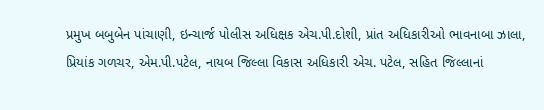પ્રમુખ બબુબેન પાંચાણી, ઇન્ચાર્જ પોલીસ અધિક્ષક એચ.પી.દોશી, પ્રાંત અધિકારીઓ ભાવનાબા ઝાલા, પ્રિયાંક ગળચર, એમ.પી.પટેલ, નાયબ જિલ્લા વિકાસ અધિકારી એચ. પટેલ, સહિત જિલ્લાનાં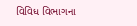વિવિધ વિભાગના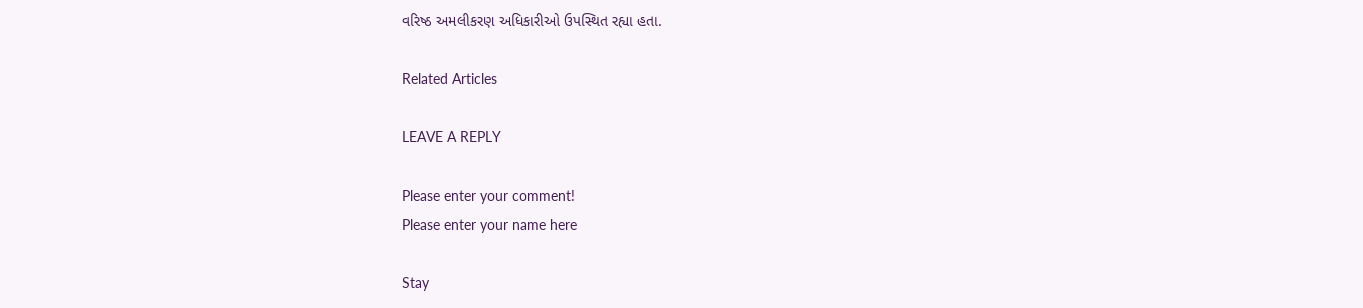વરિષ્ઠ અમલીકરણ અધિકારીઓ ઉપસ્થિત રહ્યા હતા.

Related Articles

LEAVE A REPLY

Please enter your comment!
Please enter your name here

Stay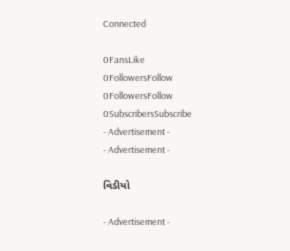Connected

0FansLike
0FollowersFollow
0FollowersFollow
0SubscribersSubscribe
- Advertisement -
- Advertisement -

વિડીયો

- Advertisement -